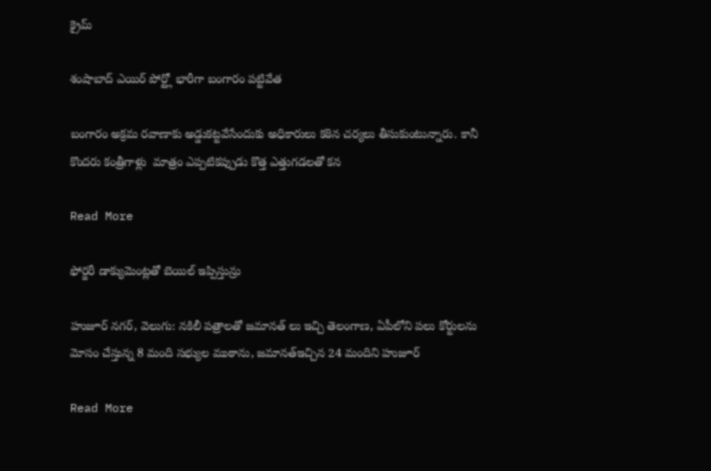క్రైమ్

శంషాబాద్ ఎయిర్ పోర్ట్లో భారీగా బంగారం పట్టివేత

బంగారం అక్రమ రవాణాకు అడ్డుకట్టవేసేందుకు అధికారులు కఠిన చర్యలు తీసుకుంటున్నారు. కానీ కొందరు కంత్రీగాళ్లు  మాత్రం ఎప్పటికప్పుడు కొత్త ఎత్తుగడలతో కన

Read More

ఫోర్జరీ డాక్యుమెంట్లతో బెయిల్‌ ఇప్పిస్తున్రు

హుజూర్ నగర్, వెలుగు: నకిలీ పత్రాలతో జమానత్ లు ఇచ్చి తెలంగాణ, ఏపీలోని పలు కోర్టులను మోసం చేస్తున్న 8 మంది సభ్యుల ముఠాను, జమానత్ఇచ్చిన 24 మందిని హుజూర్

Read More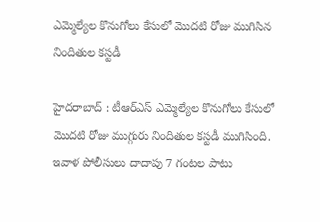ఎమ్మెల్యేల కొనుగోలు కేసులో మొదటి రోజు ముగిసిన నిందితుల కస్టడీ

హైదరాబాద్ : టీఆర్ఎస్ ఎమ్మెల్యేల కొనుగోలు కేసులో మొదటి రోజు ముగ్గురు నిందితుల కస్టడీ ముగిసింది. ఇవాళ పోలీసులు దాదాపు 7 గంటల పాటు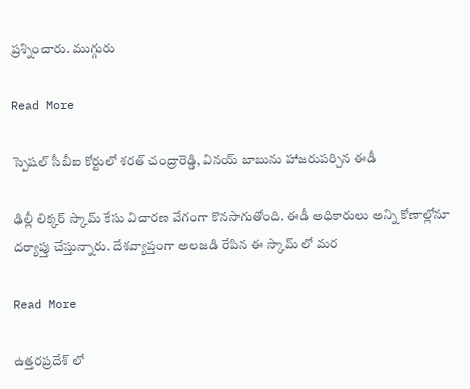ప్రశ్నించారు. ముగ్గురు

Read More

స్పెషల్ సీబీఐ కోర్టులో శరత్ చంద్రారెడ్డి, వినయ్ బాబును హాజరుపర్చిన ఈడీ

ఢిల్లీ లిక్కర్ స్కామ్ కేసు విచారణ వేగంగా కొనసాగుతోంది. ఈడీ అధికారులు అన్ని కోణాల్లోనూ దర్యాప్తు చేస్తున్నారు. దేశవ్యాప్తంగా అలజడి రేపిన ఈ స్కామ్ లో మర

Read More

ఉత్తరప్రదేశ్ లో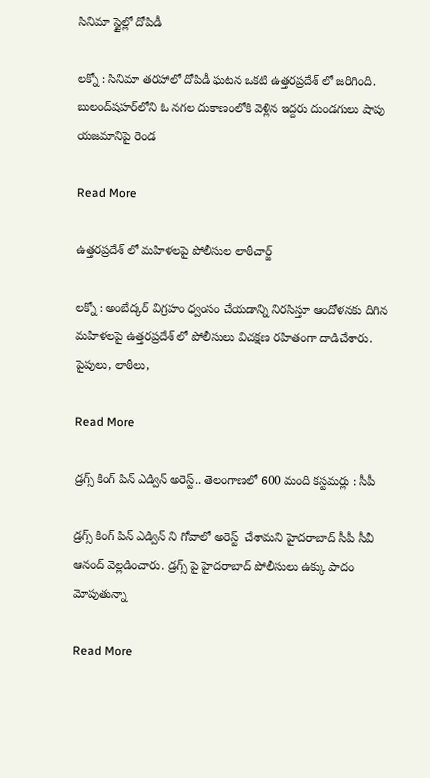సినిమా స్టైల్లో దోపిడీ

లక్నో : సినిమా తరహాలో దోపిడీ ఘటన ఒకటి ఉత్తరప్రదేశ్ లో జరిగింది. బులంద్‌షహర్‌లోని ఓ నగల దుకాణంలోకి వెళ్లిన ఇద్దరు దుండగులు షాపు యజమానిపై రెండ

Read More

ఉత్తరప్రదేశ్ లో మహిళలపై పోలీసుల లాఠీచార్జ్

లక్నో : అంబేద్కర్‌ విగ్రహం ధ్వంసం చేయడాన్ని నిరసిస్తూ ఆందోళనకు దిగిన మహిళలపై ఉత్తరప్రదేశ్ లో పోలీసులు విచక్షణ రహితంగా దాడిచేశారు. పైపులు, లాఠీలు,

Read More

డ్రగ్స్ కింగ్ పిన్ ఎడ్విన్ అరెస్ట్.. తెలంగాణలో 600 మంది కస్టమర్లు : సీపీ

డ్రగ్స్ కింగ్ పిన్ ఎడ్విన్ ని గోవాలో అరెస్ట్  చేశామని హైదరాబాద్ సీపీ సీవీ ఆనంద్ వెల్లడించారు. డ్రగ్స్ పై హైదరాబాద్ పోలీసులు ఉక్కు పాదం మోపుతున్నా

Read More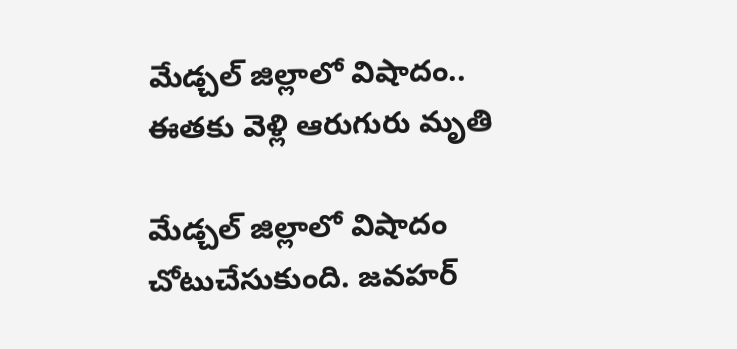మేడ్చల్ జిల్లాలో విషాదం.. ఈతకు వెళ్లి ఆరుగురు మృతి

మేడ్చల్ జిల్లాలో విషాదం చోటుచేసుకుంది. జవహర్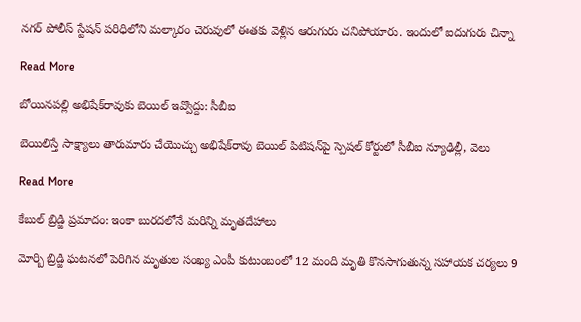నగర్ పోలీస్ స్టేషన్ పరిధిలోని మల్కారం చెరువులో ఈతకు వెళ్లిన ఆరుగురు చనిపోయారు. ఇందులో ఐదుగురు చిన్నా

Read More

బోయినపల్లి అభిషేక్‌‌రావుకు బెయిల్ ఇవ్వొద్దు: సీబీఐ

బెయిలిస్తే సాక్ష్యాలు తారుమారు చేయొచ్చు అభిషేక్‌‌రావు బెయిల్ పిటిషన్‌‌పై స్పెషల్‌‌ కోర్టులో సీబీఐ న్యూఢిల్లీ, వెలు

Read More

కేబుల్ బ్రిడ్జి ప్రమాదం: ఇంకా బురదలోనే మరిన్ని మృతదేహాలు

మోర్బి బ్రిడ్జి ఘటనలో పెరిగిన మృతుల సంఖ్య ఎంపీ కుటుంబంలో 12 మంది మృతి కొనసాగుతున్న సహాయక చర్యలు 9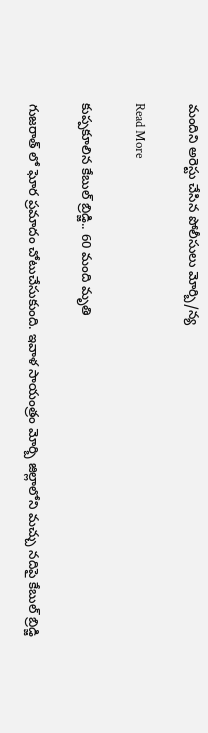మందిని అరెస్టు చేసిన పోలీసులు మోర్బి/న్య

Read More

కుప్పకూలిన కేబుల్ బ్రిడ్జి.. 60 మంది మృతి

గుజరాత్ లో ఘోర ప్రమాదం చోటుచేసుకుంది. ఇవాళ సాయంత్రం మోర్బి జిల్లాలోని మచ్చు నదిపై కేబుల్ బ్రిడ్జి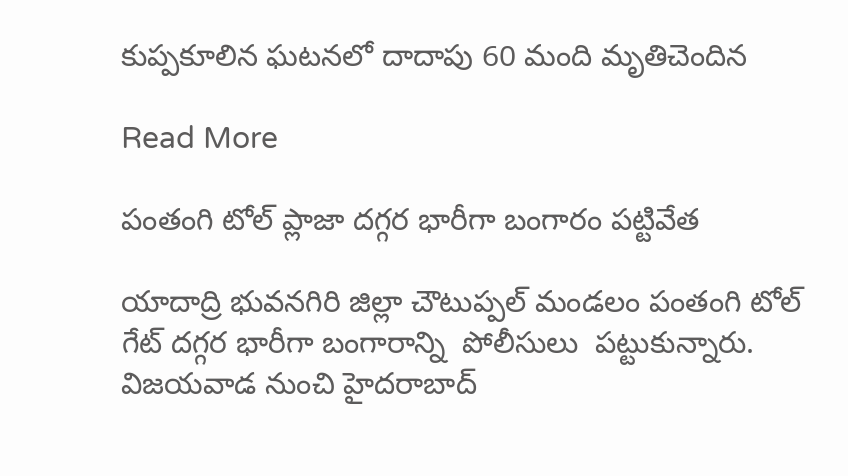కుప్పకూలిన ఘటనలో దాదాపు 60 మంది మృతిచెందిన

Read More

పంతంగి టోల్ ప్లాజా దగ్గర భారీగా బంగారం పట్టివేత

యాదాద్రి భువనగిరి జిల్లా చౌటుప్పల్ మండలం పంతంగి టోల్ గేట్ దగ్గర భారీగా బంగారాన్ని  పోలీసులు  పట్టుకున్నారు. విజయవాడ నుంచి హైదరాబాద్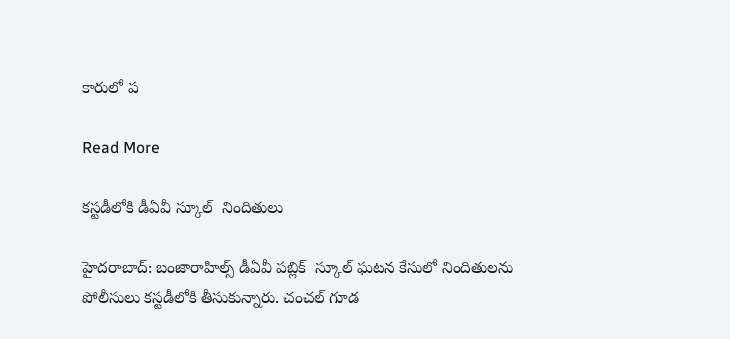కారులో ప

Read More

కస్టడీలోకి డీఏవీ స్కూల్  నిందితులు

హైదరాబాద్: బంజారాహిల్స్ డీఏవీ పబ్లిక్  స్కూల్ ఘటన కేసులో నిందితులను పోలీసులు కస్టడీలోకి తీసుకున్నారు. చంచల్ గూడ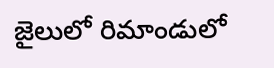జైలులో రిమాండులో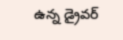ఉన్న డ్రైవర్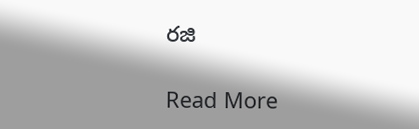రజి

Read More